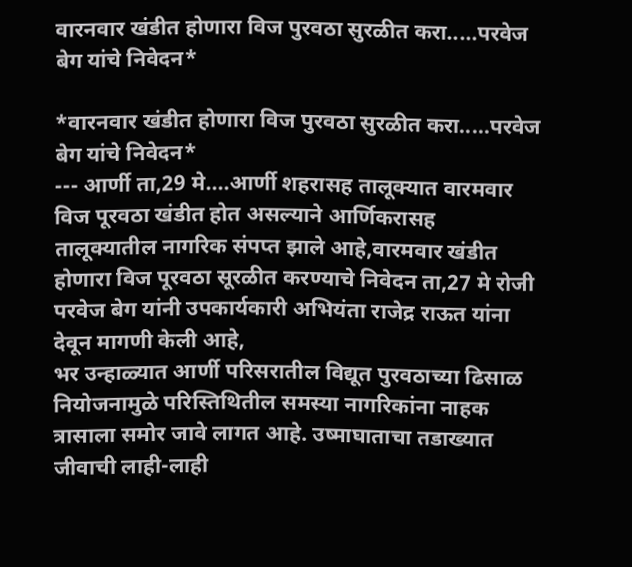वारनवार खंडीत होणारा विज पुरवठा सुरळीत करा.....परवेज बेग यांचे निवेदन*

*वारनवार खंडीत होणारा विज पुरवठा सुरळीत करा.....परवेज बेग यांचे निवेदन*
--- आर्णी ता,29 मे....आर्णी शहरासह तालूक्यात वारमवार विज पूरवठा खंडीत होत असल्याने आर्णिकरासह तालूक्यातील नागरिक संपप्त झाले आहे,वारमवार खंडीत होणारा विज पूरवठा सूरळीत करण्याचे निवेदन ता,27 मे रोजी परवेज बेग यांनी उपकार्यकारी अभियंता राजेद्र राऊत यांना देवून मागणी केली आहे,
भर उन्हाळ्यात आर्णी परिसरातील विद्यूत पुरवठाच्या ढिसाळ नियोजनामुळे परिस्तिथितील समस्या नागरिकांना नाहक त्रासाला समोर जावे लागत आहे. उष्माघाताचा तडाख्यात जीवाची लाही-लाही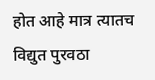होत आहे मात्र त्यातच विद्युत पुरवठा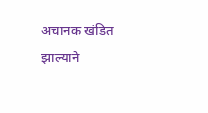अचानक खंडित झाल्याने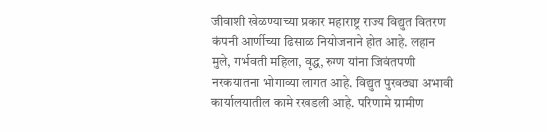जीवाशी खेळण्याच्या प्रकार महाराष्ट्र राज्य विद्युत वितरण कंपनी आर्णीच्या ढिसाळ नियोजनाने होत आहे. लहान मुले, गर्भवती महिला, वृद्ध, रुग्ण यांना जिवंतपणी नरकयातना भोगाव्या लागत आहे. विद्युत पुरवठ्या अभावी कार्यालयातील कामे रखडली आहे. परिणामे ग्रामीण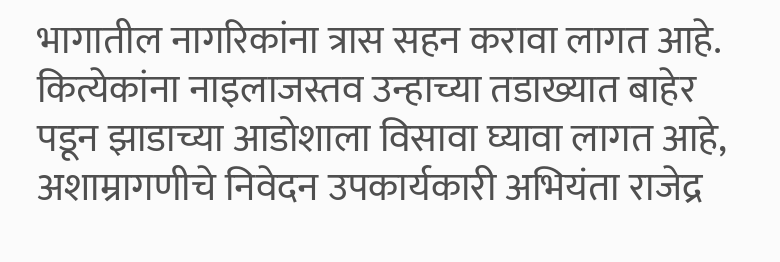भागातील नागरिकांना त्रास सहन करावा लागत आहे.
कित्येकांना नाइलाजस्तव उन्हाच्या तडाख्यात बाहेर पडून झाडाच्या आडोशाला विसावा घ्यावा लागत आहे, अशाम्रागणीचे निवेदन उपकार्यकारी अभियंता राजेद्र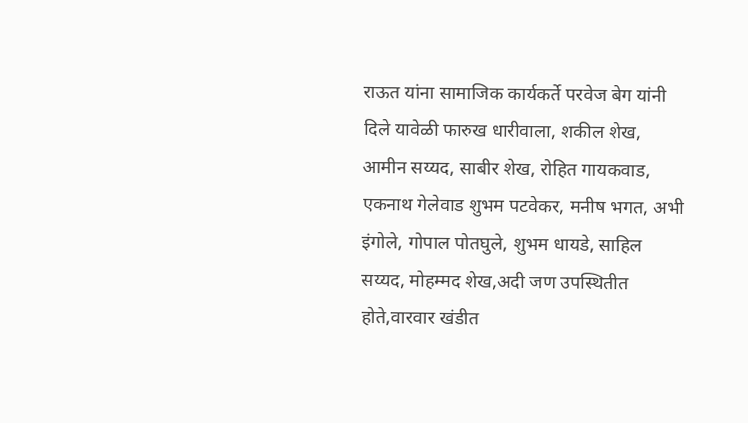राऊत यांना सामाजिक कार्यकर्ते परवेज बेग यांनी दिले यावेळी फारुख धारीवाला, शकील शेख, आमीन सय्यद, साबीर शेख, रोहित गायकवाड, एकनाथ गेलेवाड शुभम पटवेकर, मनीष भगत, अभी इंगोले, गोपाल पोतघुले, शुभम धायडे, साहिल सय्यद, मोहम्मद शेख,अदी जण उपस्थितीत होते,वारवार खंडीत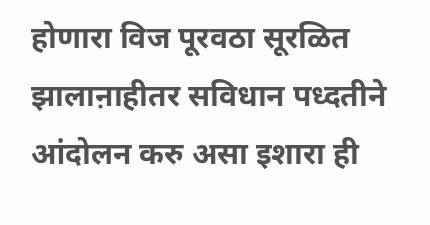होणारा विज पूरवठा सूरळित झालाऩाहीतर सविधान पध्दतीने आंदोलन करु असा इशारा ही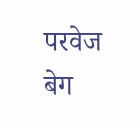परवेज बेग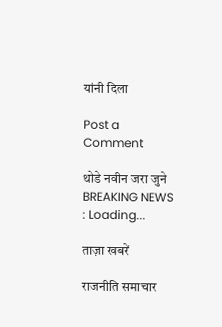यांनी दिला

Post a Comment

थोडे नवीन जरा जुने
BREAKING NEWS : Loading...

ताज़ा खबरें

राजनीति समाचार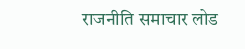राजनीति समाचार लोड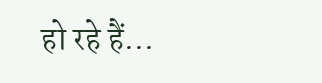हो रहे हैं...